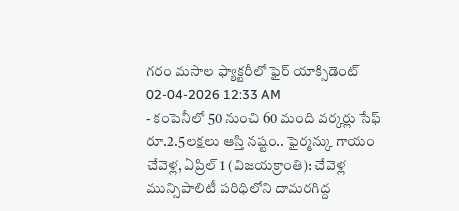గరం మసాల ఫ్యాక్టరీలో ఫైర్ యాక్సిడెంట్
02-04-2026 12:33 AM
- కంపెనీలో 50 నుంచి 60 మంది వర్కర్లు సేఫ్
రూ.2.5లక్షలు ఆస్తి నష్టం.. ఫైర్మన్కు గాయం
చేవెళ్ల, ఏప్రిల్ 1 (విజయక్రాంతి): చేవెళ్ల మున్సిపాలిటీ పరిధిలోని దామరగిద్ద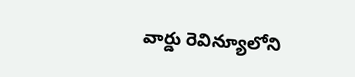వార్డు రెవిన్యూలోని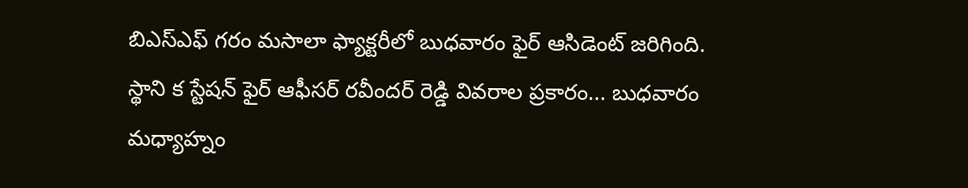బిఎస్ఎఫ్ గరం మసాలా ఫ్యాక్టరీలో బుధవారం ఫైర్ ఆసిడెంట్ జరిగింది. స్థాని క స్టేషన్ ఫైర్ ఆఫీసర్ రవీందర్ రెడ్డి వివరాల ప్రకారం... బుధవారం మధ్యాహ్నం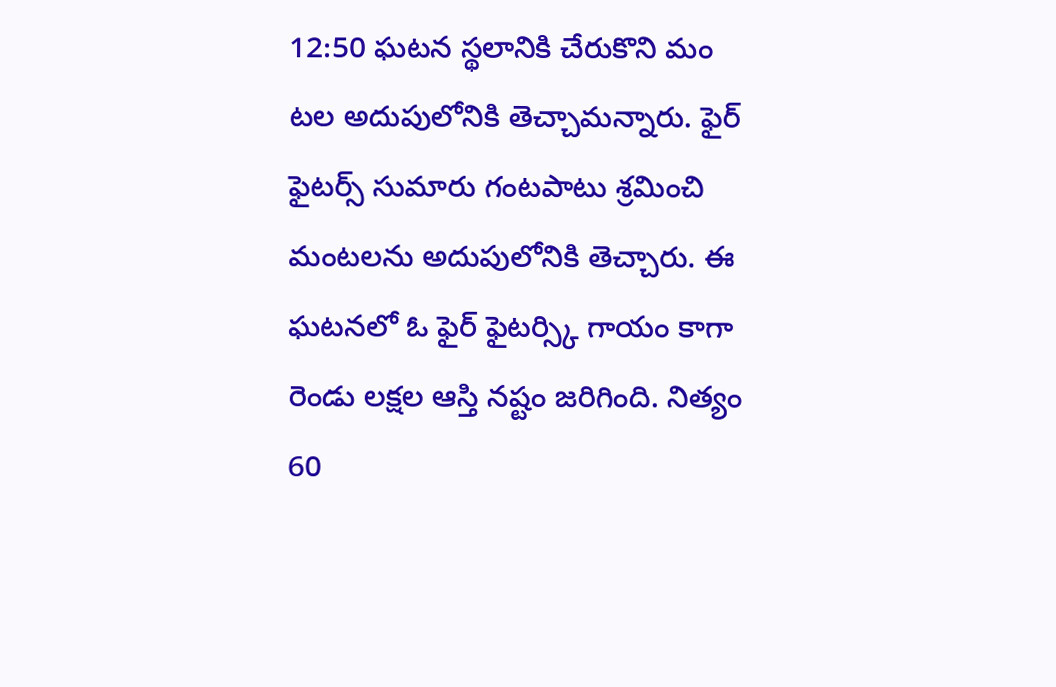12:50 ఘటన స్థలానికి చేరుకొని మం టల అదుపులోనికి తెచ్చామన్నారు. ఫైర్ ఫైటర్స్ సుమారు గంటపాటు శ్రమించి మంటలను అదుపులోనికి తెచ్చారు. ఈ ఘటనలో ఓ ఫైర్ ఫైటర్స్కి గాయం కాగా రెండు లక్షల ఆస్తి నష్టం జరిగింది. నిత్యం 60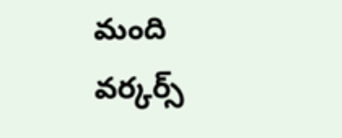మంది వర్కర్స్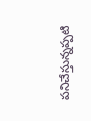పనిచేస్తున్నప్పటి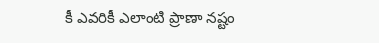కీ ఎవరికీ ఎలాంటి ప్రాణా నష్టం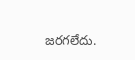జరగలేదు.